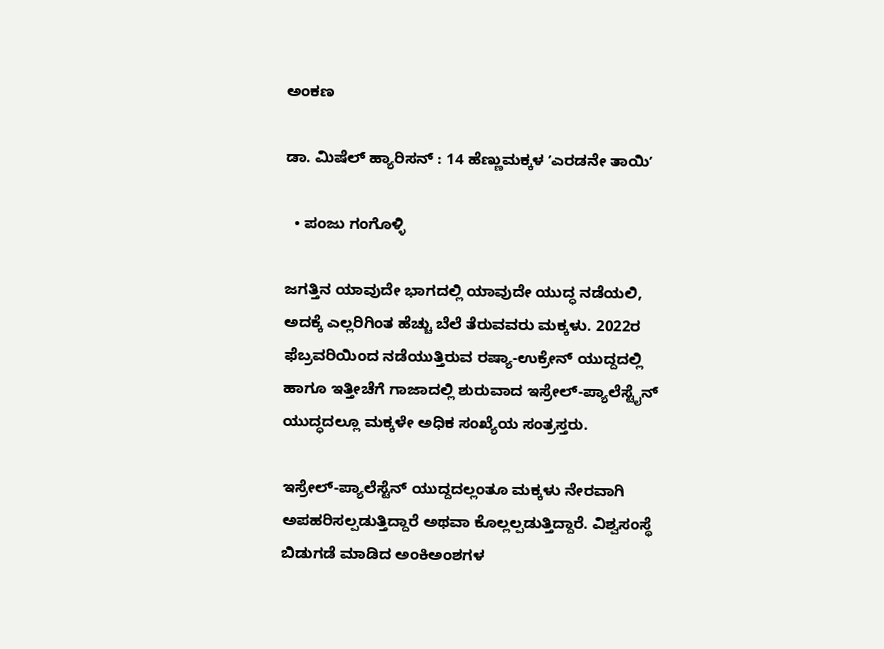ಅಂಕಣ

ಡಾ. ಮಿಷೆಲ್‌ ಹ್ಯಾರಿಸನ್‌ : 14 ಹೆಣ್ಣುಮಕ್ಕಳ ʼಎರಡನೇ ತಾಯಿʼ

  • ಪಂಜು ಗಂಗೊಳ್ಳಿ

ಜಗತ್ತಿನ ಯಾವುದೇ ಭಾಗದಲ್ಲಿ ಯಾವುದೇ ಯುದ್ಧ ನಡೆಯಲಿ, ಅದಕ್ಕೆ ಎಲ್ಲರಿಗಿಂತ ಹೆಚ್ಚು ಬೆಲೆ ತೆರುವವರು ಮಕ್ಕಳು. 2022ರ ಫೆಬ್ರವರಿಯಿಂದ ನಡೆಯುತ್ತಿರುವ ರಷ್ಯಾ-ಉಕ್ರೇನ್ ಯುದ್ದದಲ್ಲಿ ಹಾಗೂ ಇತ್ತೀಚೆಗೆ ಗಾಜಾದಲ್ಲಿ ಶುರುವಾದ ಇಸ್ರೇಲ್-ಪ್ಯಾಲೆಸ್ಟೈನ್‌ ಯುದ್ಧದಲ್ಲೂ ಮಕ್ಕಳೇ ಅಧಿಕ ಸಂಖ್ಯೆಯ ಸಂತ್ರಸ್ತರು.

ಇಸ್ರೇಲ್-ಪ್ಯಾಲೆಸ್ಟೆನ್ ಯುದ್ದದಲ್ಲಂತೂ ಮಕ್ಕಳು ನೇರವಾಗಿ ಅಪಹರಿಸಲ್ಪಡುತ್ತಿದ್ದಾರೆ ಅಥವಾ ಕೊಲ್ಲಲ್ಪಡುತ್ತಿದ್ದಾರೆ. ವಿಶ್ವಸಂಸ್ಥೆ ಬಿಡುಗಡೆ ಮಾಡಿದ ಅಂಕಿಅಂಶಗಳ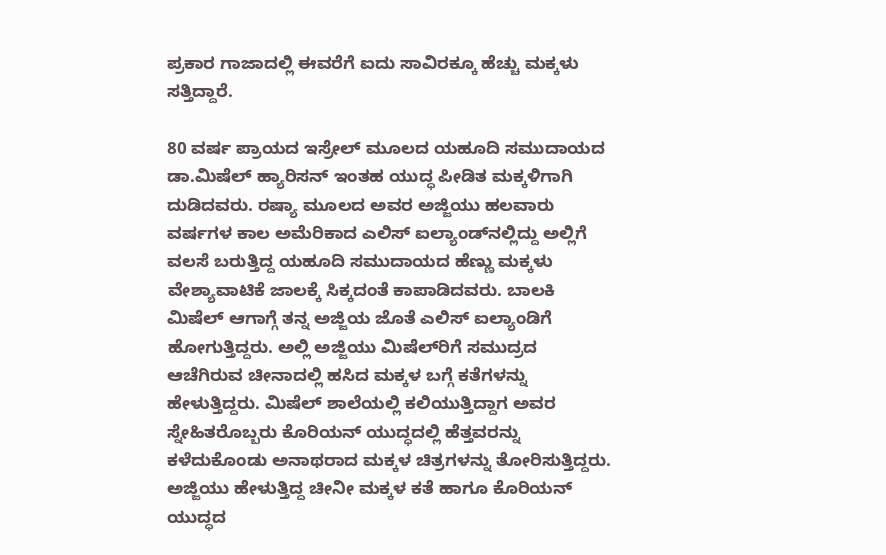ಪ್ರಕಾರ ಗಾಜಾದಲ್ಲಿ ಈವರೆಗೆ ಐದು ಸಾವಿರಕ್ಕೂ ಹೆಚ್ಚು ಮಕ್ಕಳು ಸತ್ತಿದ್ದಾರೆ.

80 ವರ್ಷ ಪ್ರಾಯದ ಇಸ್ರೇಲ್ ಮೂಲದ ಯಹೂದಿ ಸಮುದಾಯದ ಡಾ.ಮಿಷೆಲ್ ಹ್ಯಾರಿಸನ್ ಇಂತಹ ಯುದ್ಧ ಪೀಡಿತ ಮಕ್ಕಳಿಗಾಗಿ ದುಡಿದವರು. ರಷ್ಯಾ ಮೂಲದ ಅವರ ಅಜ್ಜಿಯು ಹಲವಾರು ವರ್ಷಗಳ ಕಾಲ ಅಮೆರಿಕಾದ ಎಲಿಸ್ ಐಲ್ಯಾಂಡ್‌ನಲ್ಲಿದ್ದು ಅಲ್ಲಿಗೆ ವಲಸೆ ಬರುತ್ತಿದ್ದ ಯಹೂದಿ ಸಮುದಾಯದ ಹೆಣ್ಣು ಮಕ್ಕಳು ವೇಶ್ಯಾವಾಟಿಕೆ ಜಾಲಕ್ಕೆ ಸಿಕ್ಕದಂತೆ ಕಾಪಾಡಿದವರು. ಬಾಲಕಿ ಮಿಷೆಲ್ ಆಗಾಗ್ಗೆ ತನ್ನ ಅಜ್ಜಿಯ ಜೊತೆ ಎಲಿಸ್ ಐಲ್ಯಾಂಡಿಗೆ ಹೋಗುತ್ತಿದ್ದರು. ಅಲ್ಲಿ ಅಜ್ಜಿಯು ಮಿಷೆಲ್‌ರಿಗೆ ಸಮುದ್ರದ ಆಚೆಗಿರುವ ಚೀನಾದಲ್ಲಿ ಹಸಿದ ಮಕ್ಕಳ ಬಗ್ಗೆ ಕತೆಗಳನ್ನು ಹೇಳುತ್ತಿದ್ದರು. ಮಿಷೆಲ್ ಶಾಲೆಯಲ್ಲಿ ಕಲಿಯುತ್ತಿದ್ದಾಗ ಅವರ ಸ್ನೇಹಿತರೊಬ್ಬರು ಕೊರಿಯನ್ ಯುದ್ಧದಲ್ಲಿ ಹೆತ್ತವರನ್ನು ಕಳೆದುಕೊಂಡು ಅನಾಥರಾದ ಮಕ್ಕಳ ಚಿತ್ರಗಳನ್ನು ತೋರಿಸುತ್ತಿದ್ದರು. ಅಜ್ಜಿಯು ಹೇಳುತ್ತಿದ್ದ ಚೀನೀ ಮಕ್ಕಳ ಕತೆ ಹಾಗೂ ಕೊರಿಯನ್ ಯುದ್ಧದ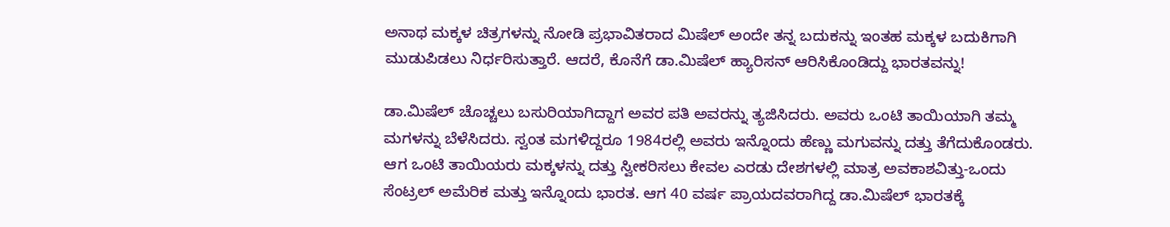ಅನಾಥ ಮಕ್ಕಳ ಚಿತ್ರಗಳನ್ನು ನೋಡಿ ಪ್ರಭಾವಿತರಾದ ಮಿಷೆಲ್ ಅಂದೇ ತನ್ನ ಬದುಕನ್ನು ಇಂತಹ ಮಕ್ಕಳ ಬದುಕಿಗಾಗಿ ಮುಡುಪಿಡಲು ನಿರ್ಧರಿಸುತ್ತಾರೆ. ಆದರೆ, ಕೊನೆಗೆ ಡಾ.ಮಿಷೆಲ್ ಹ್ಯಾರಿಸನ್‌ ಆರಿಸಿಕೊಂಡಿದ್ದು ಭಾರತವನ್ನು!

ಡಾ.ಮಿಷೆಲ್ ಚೊಚ್ಚಲು ಬಸುರಿಯಾಗಿದ್ದಾಗ ಅವರ ಪತಿ ಅವರನ್ನು ತ್ಯಜಿಸಿದರು. ಅವರು ಒಂಟಿ ತಾಯಿಯಾಗಿ ತಮ್ಮ ಮಗಳನ್ನು ಬೆಳೆಸಿದರು. ಸ್ವಂತ ಮಗಳಿದ್ದರೂ 1984ರಲ್ಲಿ ಅವರು ಇನ್ನೊಂದು ಹೆಣ್ಣು ಮಗುವನ್ನು ದತ್ತು ತೆಗೆದುಕೊಂಡರು. ಆಗ ಒಂಟಿ ತಾಯಿಯರು ಮಕ್ಕಳನ್ನು ದತ್ತು ಸ್ವೀಕರಿಸಲು ಕೇವಲ ಎರಡು ದೇಶಗಳಲ್ಲಿ ಮಾತ್ರ ಅವಕಾಶವಿತ್ತು-ಒಂದು ಸೆಂಟ್ರಲ್ ಅಮೆರಿಕ ಮತ್ತು ಇನ್ನೊಂದು ಭಾರತ. ಆಗ 40 ವರ್ಷ ಪ್ರಾಯದವರಾಗಿದ್ದ ಡಾ.ಮಿಷೆಲ್ ಭಾರತಕ್ಕೆ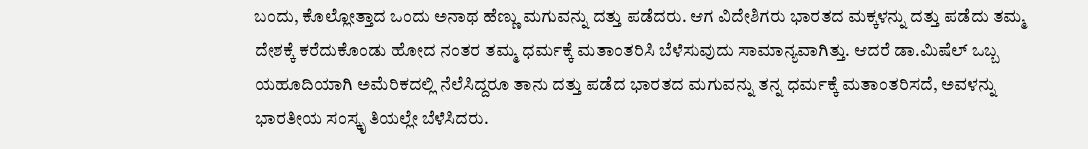ಬಂದು, ಕೊಲ್ಲೋತ್ತಾದ ಒಂದು ಅನಾಥ ಹೆಣ್ಣು ಮಗುವನ್ನು ದತ್ತು ಪಡೆದರು. ಆಗ ವಿದೇಶಿಗರು ಭಾರತದ ಮಕ್ಕಳನ್ನು ದತ್ತು ಪಡೆದು ತಮ್ಮ ದೇಶಕ್ಕೆ ಕರೆದುಕೊಂಡು ಹೋದ ನಂತರ ತಮ್ಮ ಧರ್ಮಕ್ಕೆ ಮತಾಂತರಿಸಿ ಬೆಳೆಸುವುದು ಸಾಮಾನ್ಯವಾಗಿತ್ತು. ಆದರೆ ಡಾ.ಮಿಷೆಲ್ ಒಬ್ಬ ಯಹೂದಿಯಾಗಿ ಅಮೆರಿಕದಲ್ಲಿ ನೆಲೆಸಿದ್ದರೂ ತಾನು ದತ್ತು ಪಡೆದ ಭಾರತದ ಮಗುವನ್ನು ತನ್ನ ಧರ್ಮಕ್ಕೆ ಮತಾಂತರಿಸದೆ, ಅವಳನ್ನು ಭಾರತೀಯ ಸಂಸ್ಕೃ ತಿಯಲ್ಲೇ ಬೆಳೆಸಿದರು.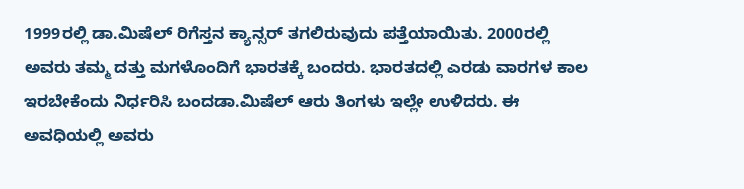1999ರಲ್ಲಿ ಡಾ.ಮಿಷೆಲ್‌ ರಿಗೆಸ್ತನ ಕ್ಯಾನ್ಸ‌ರ್ ತಗಲಿರುವುದು ಪತ್ತೆಯಾಯಿತು. 2000ರಲ್ಲಿ ಅವರು ತಮ್ಮ ದತ್ತು ಮಗಳೊಂದಿಗೆ ಭಾರತಕ್ಕೆ ಬಂದರು. ಭಾರತದಲ್ಲಿ ಎರಡು ವಾರಗಳ ಕಾಲ ಇರಬೇಕೆಂದು ನಿರ್ಧರಿಸಿ ಬಂದಡಾ.ಮಿಷೆಲ್ ಆರು ತಿಂಗಳು ಇಲ್ಲೇ ಉಳಿದರು. ಈ ಅವಧಿಯಲ್ಲಿ ಅವರು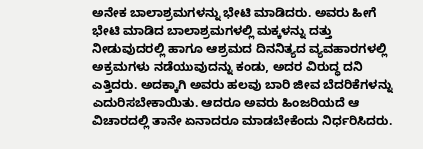ಅನೇಕ ಬಾಲಾಶ್ರಮಗಳನ್ನು ಭೇಟಿ ಮಾಡಿದರು. ಅವರು ಹೀಗೆ ಭೇಟಿ ಮಾಡಿದ ಬಾಲಾಶ್ರಮಗಳಲ್ಲಿ ಮಕ್ಕಳನ್ನು ದತ್ತು ನೀಡುವುದರಲ್ಲಿ ಹಾಗೂ ಆಶ್ರಮದ ದಿನನಿತ್ಯದ ವ್ಯವಹಾರಗಳಲ್ಲಿ ಅಕ್ರಮಗಳು ನಡೆಯುವುದನ್ನು ಕಂಡು, ಅದರ ವಿರುದ್ಧ ದನಿ ಎತ್ತಿದರು. ಅದಕ್ಕಾಗಿ ಅವರು ಹಲವು ಬಾರಿ ಜೀವ ಬೆದರಿಕೆಗಳನ್ನು ಎದುರಿಸಬೇಕಾಯಿತು. ಆದರೂ ಅವರು ಹಿಂಜರಿಯದೆ ಆ ವಿಚಾರದಲ್ಲಿ ತಾನೇ ಏನಾದರೂ ಮಾಡಬೇಕೆಂದು ನಿರ್ಧರಿಸಿದರು.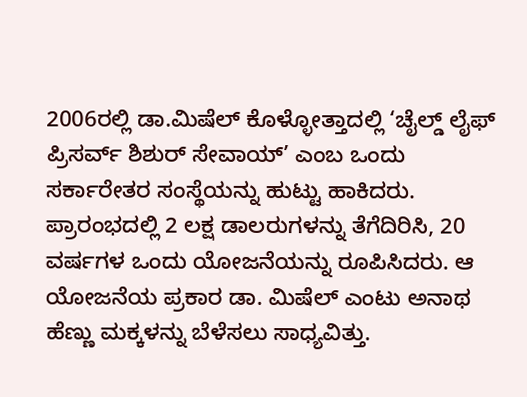2006ರಲ್ಲಿ ಡಾ.ಮಿಷೆಲ್ ಕೊಳ್ಳೋತ್ತಾದಲ್ಲಿ ‘ಚೈಲ್ಡ್ ಲೈಫ್ ಪ್ರಿಸರ್ವ್ ಶಿಶುರ್ ಸೇವಾಯ್’ ಎಂಬ ಒಂದು ಸರ್ಕಾರೇತರ ಸಂಸ್ಥೆಯನ್ನು ಹುಟ್ಟು ಹಾಕಿದರು. ಪ್ರಾರಂಭದಲ್ಲಿ 2 ಲಕ್ಷ ಡಾಲರುಗಳನ್ನು ತೆಗೆದಿರಿಸಿ, 20 ವರ್ಷಗಳ ಒಂದು ಯೋಜನೆಯನ್ನು ರೂಪಿಸಿದರು. ಆ ಯೋಜನೆಯ ಪ್ರಕಾರ ಡಾ. ಮಿಷೆಲ್ ಎಂಟು ಅನಾಥ ಹೆಣ್ಣು ಮಕ್ಕಳನ್ನು ಬೆಳೆಸಲು ಸಾಧ್ಯವಿತ್ತು.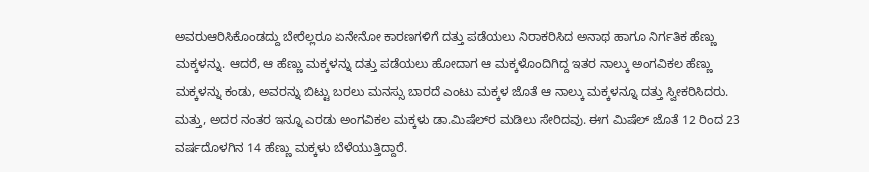ಅವರುಆರಿಸಿಕೊಂಡದ್ದು ಬೇರೆಲ್ಲರೂ ಏನೇನೋ ಕಾರಣಗಳಿಗೆ ದತ್ತು ಪಡೆಯಲು ನಿರಾಕರಿಸಿದ ಅನಾಥ ಹಾಗೂ ನಿರ್ಗತಿಕ ಹೆಣ್ಣು ಮಕ್ಕಳನ್ನು. ಆದರೆ, ಆ ಹೆಣ್ಣು ಮಕ್ಕಳನ್ನು ದತ್ತು ಪಡೆಯಲು ಹೋದಾಗ ಆ ಮಕ್ಕಳೊಂದಿಗಿದ್ದ ಇತರ ನಾಲ್ಕು ಅಂಗವಿಕಲ ಹೆಣ್ಣು ಮಕ್ಕಳನ್ನು ಕಂಡು, ಅವರನ್ನು ಬಿಟ್ಟು ಬರಲು ಮನಸ್ಸು ಬಾರದೆ ಎಂಟು ಮಕ್ಕಳ ಜೊತೆ ಆ ನಾಲ್ಕು ಮಕ್ಕಳನ್ನೂ ದತ್ತು ಸ್ವೀಕರಿಸಿದರು. ಮತ್ತು, ಅದರ ನಂತರ ಇನ್ನೂ ಎರಡು ಅಂಗವಿಕಲ ಮಕ್ಕಳು ಡಾ.ಮಿಷೆಲ್‌ರ ಮಡಿಲು ಸೇರಿದವು. ಈಗ ಮಿಷೆಲ್‌ ಜೊತೆ 12 ರಿಂದ 23 ವರ್ಷದೊಳಗಿನ 14 ಹೆಣ್ಣು ಮಕ್ಕಳು ಬೆಳೆಯುತ್ತಿದ್ದಾರೆ.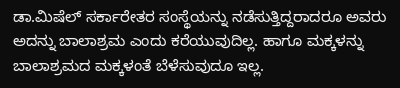ಡಾ.ಮಿಷೆಲ್ ಸರ್ಕಾರೇತರ ಸಂಸ್ಥೆಯನ್ನು ನಡೆಸುತ್ತಿದ್ದರಾದರೂ ಅವರು ಅದನ್ನು ಬಾಲಾಶ್ರಮ ಎಂದು ಕರೆಯುವುದಿಲ್ಲ. ಹಾಗೂ ಮಕ್ಕಳನ್ನು ಬಾಲಾಶ್ರಮದ ಮಕ್ಕಳಂತೆ ಬೆಳೆಸುವುದೂ ಇಲ್ಲ.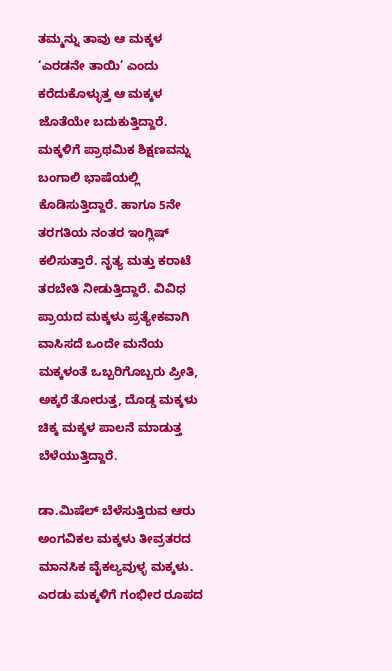ತಮ್ಮನ್ನು ತಾವು ಆ ಮಕ್ಕಳ ‘ಎರಡನೇ ತಾಯಿ’ ಎಂದು ಕರೆದುಕೊಳ್ಳುತ್ತ ಆ ಮಕ್ಕಳ ಜೊತೆಯೇ ಬದುಕುತ್ತಿದ್ದಾರೆ. ಮಕ್ಕಳಿಗೆ ಪ್ರಾಥಮಿಕ ಶಿಕ್ಷಣವನ್ನು ಬಂಗಾಲಿ ಭಾಷೆಯಲ್ಲಿ ಕೊಡಿಸುತ್ತಿದ್ದಾರೆ. ಹಾಗೂ 5ನೇ ತರಗತಿಯ ನಂತರ ಇಂಗ್ಲಿಷ್ ಕಲಿಸುತ್ತಾರೆ. ನೃತ್ಯ ಮತ್ತು ಕರಾಟೆ ತರಬೇತಿ ನೀಡುತ್ತಿದ್ದಾರೆ. ವಿವಿಧ ಪ್ರಾಯದ ಮಕ್ಕಳು ಪ್ರತ್ಯೇಕವಾಗಿ ವಾಸಿಸದೆ ಒಂದೇ ಮನೆಯ ಮಕ್ಕಳಂತೆ ಒಬ್ಬರಿಗೊಬ್ಬರು ಪ್ರೀತಿ, ಅಕ್ಕರೆ ತೋರುತ್ತ, ದೊಡ್ಡ ಮಕ್ಕಳು ಚಿಕ್ಕ ಮಕ್ಕಳ ಪಾಲನೆ ಮಾಡುತ್ತ ಬೆಳೆಯುತ್ತಿದ್ದಾರೆ.

ಡಾ.ಮಿಷೆಲ್ ಬೆಳೆಸುತ್ತಿರುವ ಆರು ಅಂಗವಿಕಲ ಮಕ್ಕಳು ತೀವ್ರತರದ ಮಾನಸಿಕ ವೈಕಲ್ಯವುಳ್ಳ ಮಕ್ಕಳು. ಎರಡು ಮಕ್ಕಳಿಗೆ ಗಂಭೀರ ರೂಪದ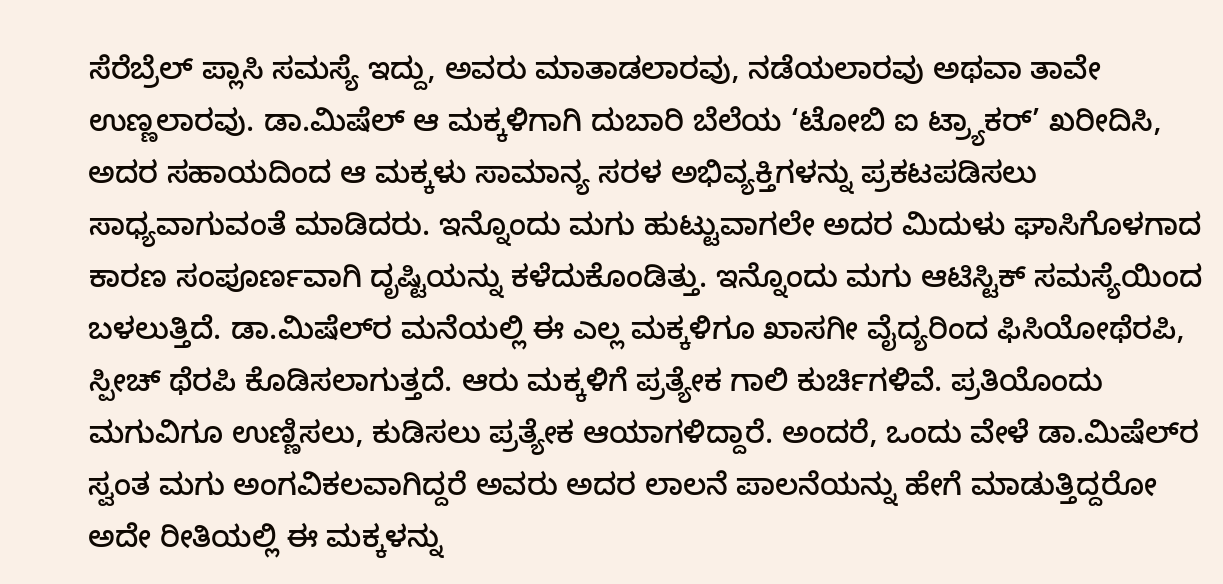ಸೆರೆಬ್ರೆಲ್ ಪ್ಲಾಸಿ ಸಮಸ್ಯೆ ಇದ್ದು, ಅವರು ಮಾತಾಡಲಾರವು, ನಡೆಯಲಾರವು ಅಥವಾ ತಾವೇ ಉಣ್ಣಲಾರವು. ಡಾ.ಮಿಷೆಲ್ ಆ ಮಕ್ಕಳಿಗಾಗಿ ದುಬಾರಿ ಬೆಲೆಯ ‘ಟೋಬಿ ಐ ಟ್ರ್ಯಾಕರ್’ ಖರೀದಿಸಿ, ಅದರ ಸಹಾಯದಿಂದ ಆ ಮಕ್ಕಳು ಸಾಮಾನ್ಯ ಸರಳ ಅಭಿವ್ಯಕ್ತಿಗಳನ್ನು ಪ್ರಕಟಪಡಿಸಲು ಸಾಧ್ಯವಾಗುವಂತೆ ಮಾಡಿದರು. ಇನ್ನೊಂದು ಮಗು ಹುಟ್ಟುವಾಗಲೇ ಅದರ ಮಿದುಳು ಘಾಸಿಗೊಳಗಾದ ಕಾರಣ ಸಂಪೂರ್ಣವಾಗಿ ದೃಷ್ಟಿಯನ್ನು ಕಳೆದುಕೊಂಡಿತ್ತು. ಇನ್ನೊಂದು ಮಗು ಆಟಿಸ್ಟಿಕ್ ಸಮಸ್ಯೆಯಿಂದ ಬಳಲುತ್ತಿದೆ. ಡಾ.ಮಿಷೆಲ್‌ರ ಮನೆಯಲ್ಲಿ ಈ ಎಲ್ಲ ಮಕ್ಕಳಿಗೂ ಖಾಸಗೀ ವೈದ್ಯರಿಂದ ಫಿಸಿಯೋಥೆರಪಿ, ಸ್ಪೀಚ್ ಥೆರಪಿ ಕೊಡಿಸಲಾಗುತ್ತದೆ. ಆರು ಮಕ್ಕಳಿಗೆ ಪ್ರತ್ಯೇಕ ಗಾಲಿ ಕುರ್ಚಿಗಳಿವೆ. ಪ್ರತಿಯೊಂದು ಮಗುವಿಗೂ ಉಣ್ಣಿಸಲು, ಕುಡಿಸಲು ಪ್ರತ್ಯೇಕ ಆಯಾಗಳಿದ್ದಾರೆ. ಅಂದರೆ, ಒಂದು ವೇಳೆ ಡಾ.ಮಿಷೆಲ್‌ರ ಸ್ವಂತ ಮಗು ಅಂಗವಿಕಲವಾಗಿದ್ದರೆ ಅವರು ಅದರ ಲಾಲನೆ ಪಾಲನೆಯನ್ನು ಹೇಗೆ ಮಾಡುತ್ತಿದ್ದರೋ ಅದೇ ರೀತಿಯಲ್ಲಿ ಈ ಮಕ್ಕಳನ್ನು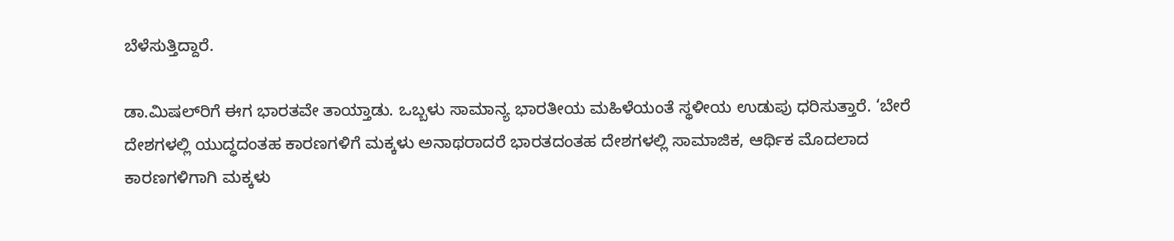ಬೆಳೆಸುತ್ತಿದ್ದಾರೆ.

ಡಾ.ಮಿಷಲ್‌ರಿಗೆ ಈಗ ಭಾರತವೇ ತಾಯ್ತಾಡು. ಒಬ್ಬಳು ಸಾಮಾನ್ಯ ಭಾರತೀಯ ಮಹಿಳೆಯಂತೆ ಸ್ಥಳೀಯ ಉಡುಪು ಧರಿಸುತ್ತಾರೆ. ‘ಬೇರೆ ದೇಶಗಳಲ್ಲಿ ಯುದ್ಧದಂತಹ ಕಾರಣಗಳಿಗೆ ಮಕ್ಕಳು ಅನಾಥರಾದರೆ ಭಾರತದಂತಹ ದೇಶಗಳಲ್ಲಿ ಸಾಮಾಜಿಕ, ಆರ್ಥಿಕ ಮೊದಲಾದ ಕಾರಣಗಳಿಗಾಗಿ ಮಕ್ಕಳು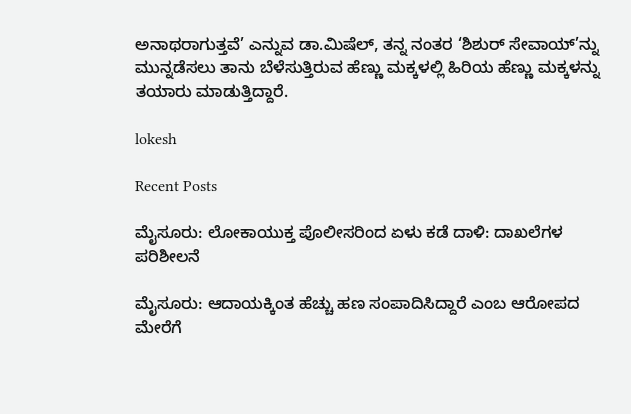ಅನಾಥರಾಗುತ್ತವೆ’ ಎನ್ನುವ ಡಾ.ಮಿಷೆಲ್, ತನ್ನ ನಂತರ ‘ಶಿಶುರ್‌ ಸೇವಾಯ್‌’ನ್ನು ಮುನ್ನಡೆಸಲು ತಾನು ಬೆಳೆಸುತ್ತಿರುವ ಹೆಣ್ಣು ಮಕ್ಕಳಲ್ಲಿ ಹಿರಿಯ ಹೆಣ್ಣು ಮಕ್ಕಳನ್ನು ತಯಾರು ಮಾಡುತ್ತಿದ್ದಾರೆ.

lokesh

Recent Posts

ಮೈಸೂರು: ಲೋಕಾಯುಕ್ತ ಪೊಲೀಸರಿಂದ ಏಳು ಕಡೆ ದಾಳಿ: ದಾಖಲೆಗಳ ಪರಿಶೀಲನೆ

ಮೈಸೂರು: ಆದಾಯಕ್ಕಿಂತ ಹೆಚ್ಚು ಹಣ ಸಂಪಾದಿಸಿದ್ದಾರೆ ಎಂಬ ಆರೋಪದ ಮೇರೆಗೆ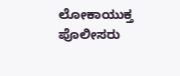ಲೋಕಾಯುಕ್ತ ಪೊಲೀಸರು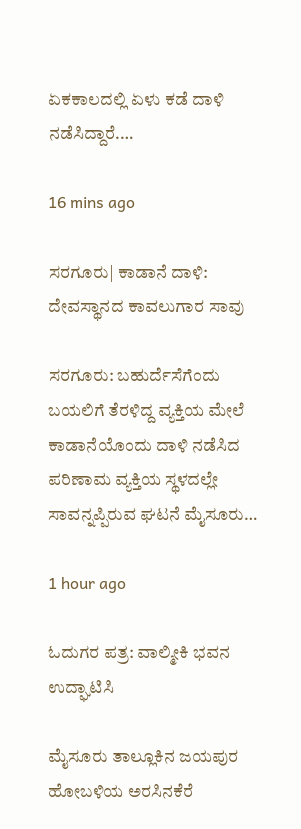ಏಕಕಾಲದಲ್ಲಿ ಏಳು ಕಡೆ ದಾಳಿ ನಡೆಸಿದ್ದಾರೆ.…

16 mins ago

ಸರಗೂರು| ಕಾಡಾನೆ ದಾಳಿ: ದೇವಸ್ಥಾನದ ಕಾವಲುಗಾರ ಸಾವು

ಸರಗೂರು: ಬಹುರ್ದೆಸೆಗೆಂದು ಬಯಲಿಗೆ ತೆರಳಿದ್ದ ವ್ಯಕ್ತಿಯ ಮೇಲೆ ಕಾಡಾನೆಯೊಂದು ದಾಳಿ ನಡೆಸಿದ ಪರಿಣಾಮ ವ್ಯಕ್ತಿಯ ಸ್ಥಳದಲ್ಲೇ ಸಾವನ್ನಪ್ಪಿರುವ ಘಟನೆ ಮೈಸೂರು…

1 hour ago

ಓದುಗರ ಪತ್ರ: ವಾಲ್ಮೀಕಿ ಭವನ ಉದ್ಘಾಟಿಸಿ

ಮೈಸೂರು ತಾಲ್ಲೂಕಿನ ಜಯಪುರ ಹೋಬಳಿಯ ಅರಸಿನಕೆರೆ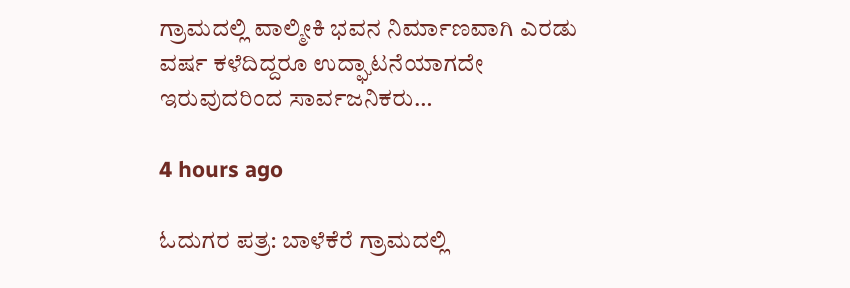ಗ್ರಾಮದಲ್ಲಿ ವಾಲ್ಮೀಕಿ ಭವನ ನಿರ್ಮಾಣವಾಗಿ ಎರಡು ವರ್ಷ ಕಳೆದಿದ್ದರೂ ಉದ್ಘಾಟನೆಯಾಗದೇ ಇರುವುದರಿಂದ ಸಾರ್ವಜನಿಕರು…

4 hours ago

ಓದುಗರ ಪತ್ರ: ಬಾಳೆಕೆರೆ ಗ್ರಾಮದಲ್ಲಿ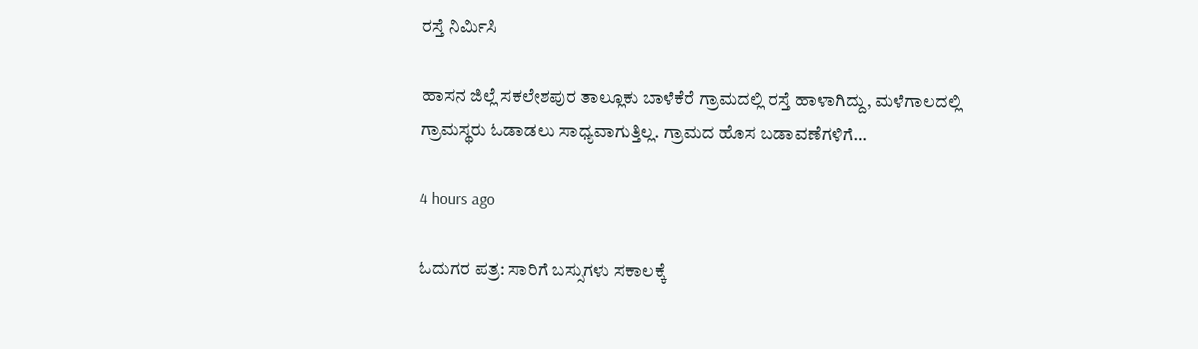ರಸ್ತೆ ನಿರ್ಮಿಸಿ

ಹಾಸನ ಜಿಲ್ಲೆ ಸಕಲೇಶಪುರ ತಾಲ್ಲೂಕು ಬಾಳೆಕೆರೆ ಗ್ರಾಮದಲ್ಲಿ ರಸ್ತೆ ಹಾಳಾಗಿದ್ದು, ಮಳೆಗಾಲದಲ್ಲಿ ಗ್ರಾಮಸ್ಥರು ಓಡಾಡಲು ಸಾಧ್ಯವಾಗುತ್ತಿಲ್ಲ. ಗ್ರಾಮದ ಹೊಸ ಬಡಾವಣೆಗಳಿಗೆ…

4 hours ago

ಓದುಗರ ಪತ್ರ: ಸಾರಿಗೆ ಬಸ್ಸುಗಳು ಸಕಾಲಕ್ಕೆ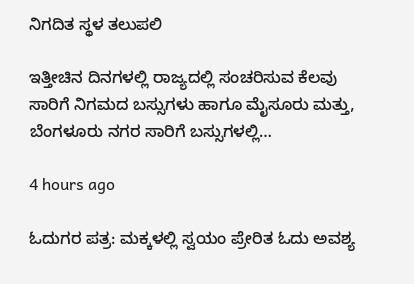ನಿಗದಿತ ಸ್ಥಳ ತಲುಪಲಿ

ಇತ್ತೀಚಿನ ದಿನಗಳಲ್ಲಿ ರಾಜ್ಯದಲ್ಲಿ ಸಂಚರಿಸುವ ಕೆಲವು ಸಾರಿಗೆ ನಿಗಮದ ಬಸ್ಸುಗಳು ಹಾಗೂ ಮೈಸೂರು ಮತ್ತು, ಬೆಂಗಳೂರು ನಗರ ಸಾರಿಗೆ ಬಸ್ಸುಗಳಲ್ಲಿ…

4 hours ago

ಓದುಗರ ಪತ್ರ: ಮಕ್ಕಳಲ್ಲಿ ಸ್ವಯಂ ಪ್ರೇರಿತ ಓದು ಅವಶ್ಯ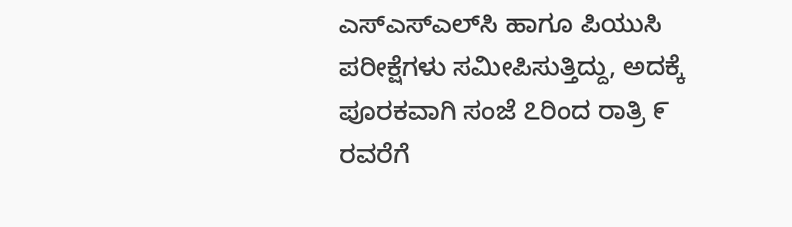ಎಸ್‌ಎಸ್‌ಎಲ್‌ಸಿ ಹಾಗೂ ಪಿಯುಸಿ ಪರೀಕ್ಷೆಗಳು ಸಮೀಪಿಸುತ್ತಿದ್ದು, ಅದಕ್ಕೆ ಪೂರಕವಾಗಿ ಸಂಜೆ ೭ರಿಂದ ರಾತ್ರಿ ೯ ರವರೆಗೆ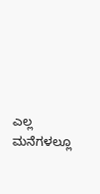ಎಲ್ಲ ಮನೆಗಳಲ್ಲೂ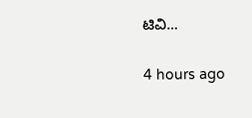ಟಿವಿ…

4 hours ago